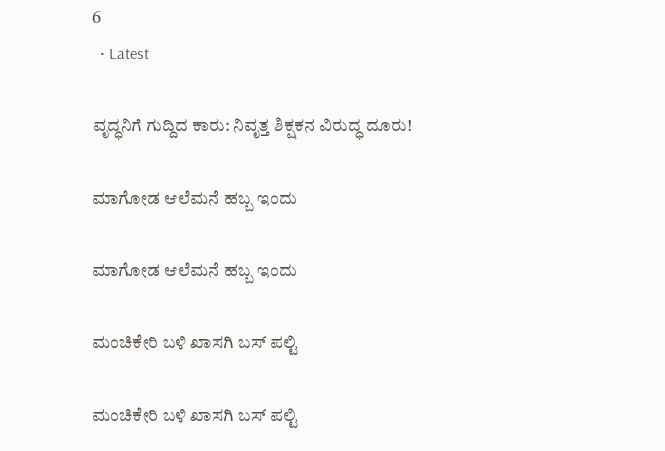6
  • Latest

ವೃದ್ಧನಿಗೆ ಗುದ್ದಿದ ಕಾರು: ನಿವೃತ್ತ ಶಿಕ್ಷಕನ ವಿರುದ್ಧ ದೂರು!

ಮಾಗೋಡ ಆಲೆಮನೆ ಹಬ್ಬ ಇಂದು

ಮಾಗೋಡ ಆಲೆಮನೆ ಹಬ್ಬ ಇಂದು

ಮಂಚಿಕೇರಿ‌ ಬಳಿ ಖಾಸಗಿ ಬಸ್ ಪಲ್ಟಿ

ಮಂಚಿಕೇರಿ‌ ಬಳಿ ಖಾಸಗಿ ಬಸ್ ಪಲ್ಟಿ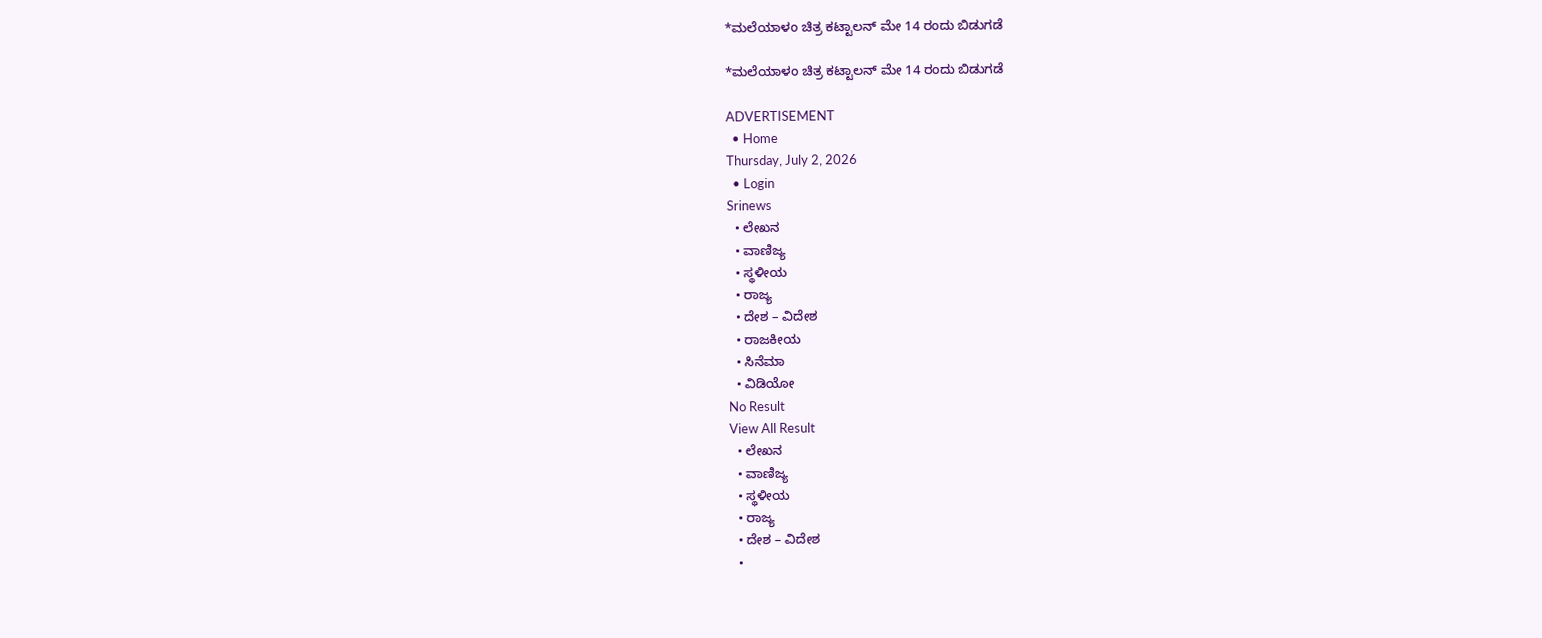*ಮಲೆಯಾಳಂ ಚಿತ್ರ ಕಟ್ಟಾಲನ್ ಮೇ 14 ರಂದು ಬಿಡುಗಡೆ

*ಮಲೆಯಾಳಂ ಚಿತ್ರ ಕಟ್ಟಾಲನ್ ಮೇ 14 ರಂದು ಬಿಡುಗಡೆ

ADVERTISEMENT
  • Home
Thursday, July 2, 2026
  • Login
Srinews
  • ಲೇಖನ
  • ವಾಣಿಜ್ಯ
  • ಸ್ಥಳೀಯ
  • ರಾಜ್ಯ
  • ದೇಶ – ವಿದೇಶ
  • ರಾಜಕೀಯ
  • ಸಿನೆಮಾ
  • ವಿಡಿಯೋ
No Result
View All Result
  • ಲೇಖನ
  • ವಾಣಿಜ್ಯ
  • ಸ್ಥಳೀಯ
  • ರಾಜ್ಯ
  • ದೇಶ – ವಿದೇಶ
  •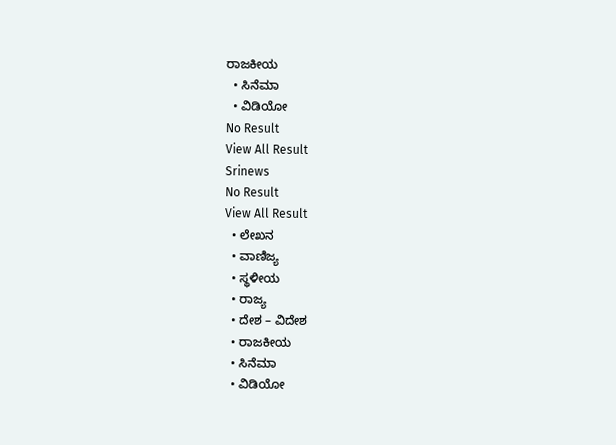ರಾಜಕೀಯ
  • ಸಿನೆಮಾ
  • ವಿಡಿಯೋ
No Result
View All Result
Srinews
No Result
View All Result
  • ಲೇಖನ
  • ವಾಣಿಜ್ಯ
  • ಸ್ಥಳೀಯ
  • ರಾಜ್ಯ
  • ದೇಶ – ವಿದೇಶ
  • ರಾಜಕೀಯ
  • ಸಿನೆಮಾ
  • ವಿಡಿಯೋ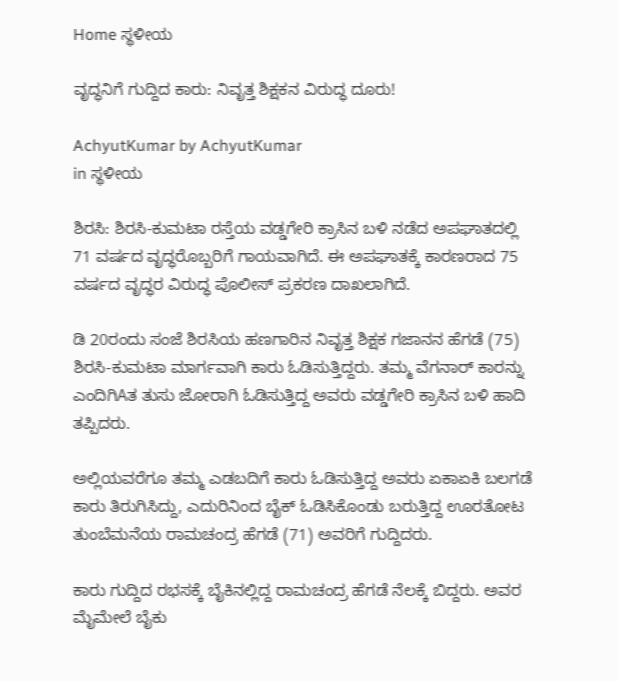Home ಸ್ಥಳೀಯ

ವೃದ್ಧನಿಗೆ ಗುದ್ದಿದ ಕಾರು: ನಿವೃತ್ತ ಶಿಕ್ಷಕನ ವಿರುದ್ಧ ದೂರು!

AchyutKumar by AchyutKumar
in ಸ್ಥಳೀಯ

ಶಿರಸಿ: ಶಿರಸಿ-ಕುಮಟಾ ರಸ್ತೆಯ ವಡ್ಡಗೇರಿ ಕ್ರಾಸಿನ ಬಳಿ ನಡೆದ ಅಪಘಾತದಲ್ಲಿ 71 ವರ್ಷದ ವೃದ್ಧರೊಬ್ಬರಿಗೆ ಗಾಯವಾಗಿದೆ. ಈ ಅಪಘಾತಕ್ಕೆ ಕಾರಣರಾದ 75 ವರ್ಷದ ವೃದ್ಧರ ವಿರುದ್ಧ ಪೊಲೀಸ್ ಪ್ರಕರಣ ದಾಖಲಾಗಿದೆ.

ಡಿ 20ರಂದು ಸಂಜೆ ಶಿರಸಿಯ ಹಣಗಾರಿನ ನಿವೃತ್ತ ಶಿಕ್ಷಕ ಗಜಾನನ ಹೆಗಡೆ (75) ಶಿರಸಿ-ಕುಮಟಾ ಮಾರ್ಗವಾಗಿ ಕಾರು ಓಡಿಸುತ್ತಿದ್ದರು. ತಮ್ಮ ವೆಗನಾರ್ ಕಾರನ್ನು ಎಂದಿಗಿAತ ತುಸು ಜೋರಾಗಿ ಓಡಿಸುತ್ತಿದ್ದ ಅವರು ವಡ್ಡಗೇರಿ ಕ್ರಾಸಿನ ಬಳಿ ಹಾದಿ ತಪ್ಪಿದರು.

ಅಲ್ಲಿಯವರೆಗೂ ತಮ್ಮ ಎಡಬದಿಗೆ ಕಾರು ಓಡಿಸುತ್ತಿದ್ದ ಅವರು ಏಕಾಏಕಿ ಬಲಗಡೆ ಕಾರು ತಿರುಗಿಸಿದ್ದು, ಎದುರಿನಿಂದ ಬೈಕ್ ಓಡಿಸಿಕೊಂಡು ಬರುತ್ತಿದ್ದ ಊರತೋಟ ತುಂಬೆಮನೆಯ ರಾಮಚಂದ್ರ ಹೆಗಡೆ (71) ಅವರಿಗೆ ಗುದ್ದಿದರು.

ಕಾರು ಗುದ್ದಿದ ರಭಸಕ್ಕೆ ಬೈಕಿನಲ್ಲಿದ್ದ ರಾಮಚಂದ್ರ ಹೆಗಡೆ ನೆಲಕ್ಕೆ ಬಿದ್ದರು. ಅವರ ಮೈಮೇಲೆ ಬೈಕು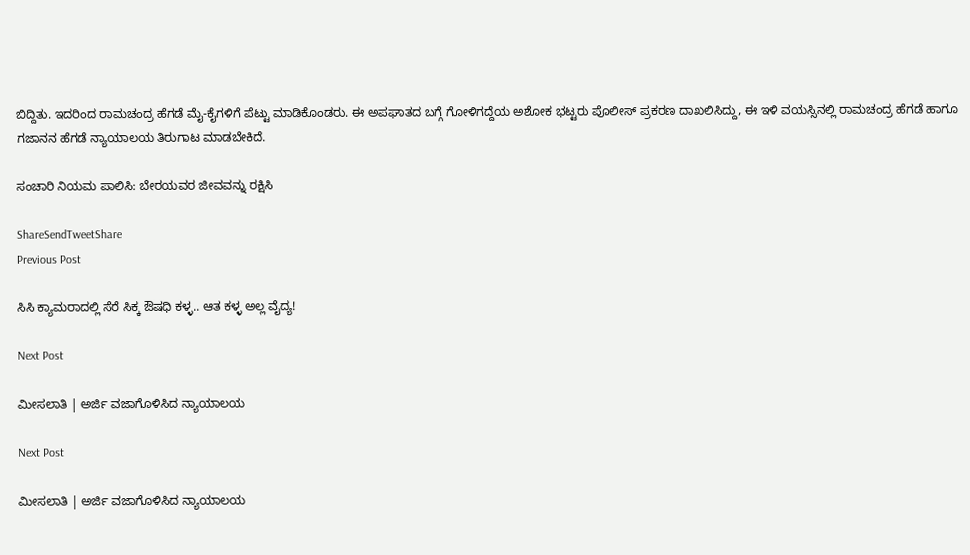ಬಿದ್ದಿತು. ಇದರಿಂದ ರಾಮಚಂದ್ರ ಹೆಗಡೆ ಮೈ-ಕೈಗಳಿಗೆ ಪೆಟ್ಟು ಮಾಡಿಕೊಂಡರು. ಈ ಅಪಘಾತದ ಬಗ್ಗೆ ಗೋಳಿಗದ್ದೆಯ ಅಶೋಕ ಭಟ್ಟರು ಪೊಲೀಸ್ ಪ್ರಕರಣ ದಾಖಲಿಸಿದ್ದು, ಈ ಇಳಿ ವಯಸ್ಸಿನಲ್ಲಿ ರಾಮಚಂದ್ರ ಹೆಗಡೆ ಹಾಗೂ ಗಜಾನನ ಹೆಗಡೆ ನ್ಯಾಯಾಲಯ ತಿರುಗಾಟ ಮಾಡಬೇಕಿದೆ.

ಸಂಚಾರಿ ನಿಯಮ ಪಾಲಿಸಿ: ಬೇರಯವರ ಜೀವವನ್ನು ರಕ್ಷಿಸಿ

ShareSendTweetShare
Previous Post

ಸಿಸಿ ಕ್ಯಾಮರಾದಲ್ಲಿ ಸೆರೆ ಸಿಕ್ಕ ಔಷಧಿ ಕಳ್ಳ.. ಆತ ಕಳ್ಳ ಅಲ್ಲ ವೈದ್ಯ!

Next Post

ಮೀಸಲಾತಿ | ಅರ್ಜಿ ವಜಾಗೊಳಿಸಿದ ನ್ಯಾಯಾಲಯ

Next Post

ಮೀಸಲಾತಿ | ಅರ್ಜಿ ವಜಾಗೊಳಿಸಿದ ನ್ಯಾಯಾಲಯ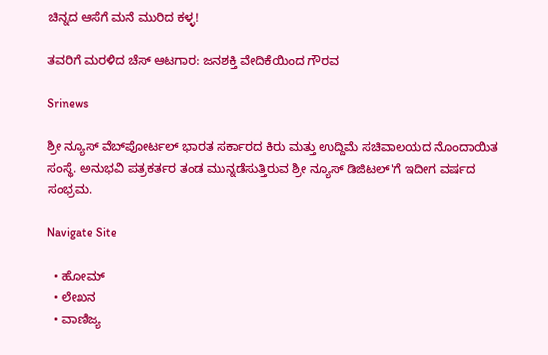ಚಿನ್ನದ ಆಸೆಗೆ ಮನೆ ಮುರಿದ ಕಳ್ಳ!

ತವರಿಗೆ ಮರಳಿದ ಚೆಸ್ ಆಟಗಾರ: ಜನಶಕ್ತಿ ವೇದಿಕೆಯಿಂದ ಗೌರವ

Srinews

ಶ್ರೀ ನ್ಯೂಸ್ ವೆಬ್‌ಪೋರ್ಟಲ್ ಭಾರತ ಸರ್ಕಾರದ ಕಿರು ಮತ್ತು ಉದ್ದಿಮೆ ಸಚಿವಾಲಯದ ನೊಂದಾಯಿತ ಸಂಸ್ಥೆ. ಅನುಭವಿ ಪತ್ರಕರ್ತರ ತಂಡ ಮುನ್ನಡೆಸುತ್ತಿರುವ ಶ್ರೀ ನ್ಯೂಸ್ ಡಿಜಿಟಲ್'ಗೆ ಇದೀಗ ವರ್ಷದ ಸಂಭ್ರಮ.

Navigate Site

  • ಹೋಮ್
  • ಲೇಖನ
  • ವಾಣಿಜ್ಯ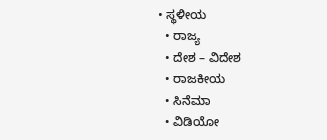• ಸ್ಥಳೀಯ
  • ರಾಜ್ಯ
  • ದೇಶ – ವಿದೇಶ
  • ರಾಜಕೀಯ
  • ಸಿನೆಮಾ
  • ವಿಡಿಯೋ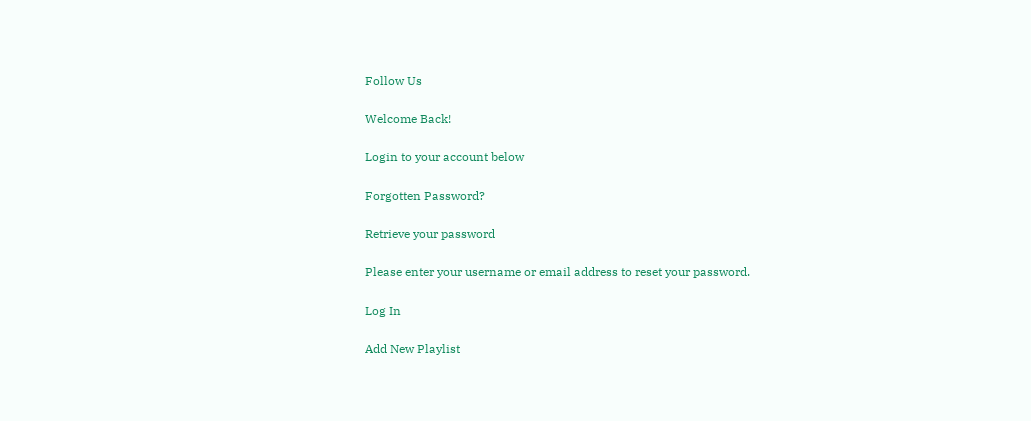Follow Us

Welcome Back!

Login to your account below

Forgotten Password?

Retrieve your password

Please enter your username or email address to reset your password.

Log In

Add New Playlist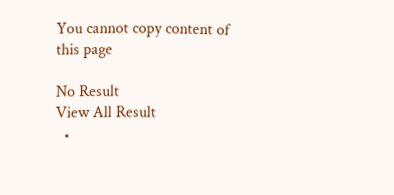You cannot copy content of this page

No Result
View All Result
  •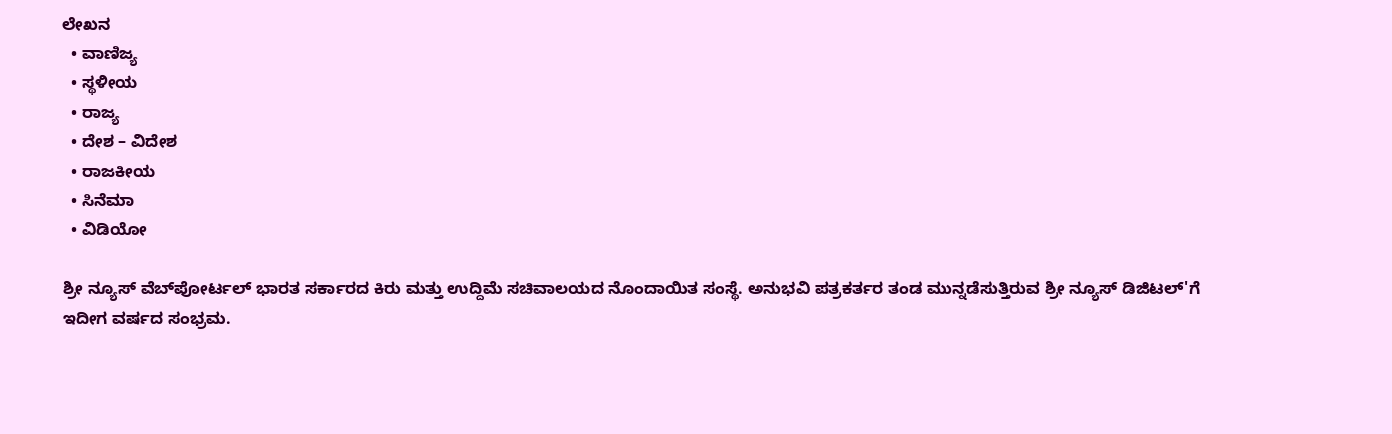ಲೇಖನ
  • ವಾಣಿಜ್ಯ
  • ಸ್ಥಳೀಯ
  • ರಾಜ್ಯ
  • ದೇಶ – ವಿದೇಶ
  • ರಾಜಕೀಯ
  • ಸಿನೆಮಾ
  • ವಿಡಿಯೋ

ಶ್ರೀ ನ್ಯೂಸ್ ವೆಬ್‌ಪೋರ್ಟಲ್ ಭಾರತ ಸರ್ಕಾರದ ಕಿರು ಮತ್ತು ಉದ್ದಿಮೆ ಸಚಿವಾಲಯದ ನೊಂದಾಯಿತ ಸಂಸ್ಥೆ. ಅನುಭವಿ ಪತ್ರಕರ್ತರ ತಂಡ ಮುನ್ನಡೆಸುತ್ತಿರುವ ಶ್ರೀ ನ್ಯೂಸ್ ಡಿಜಿಟಲ್'ಗೆ ಇದೀಗ ವರ್ಷದ ಸಂಭ್ರಮ.